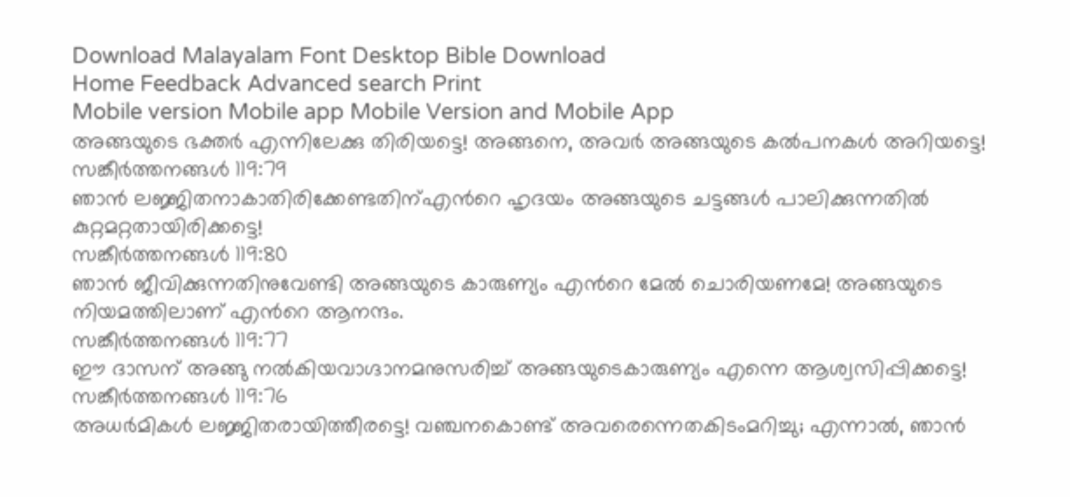Download Malayalam Font Desktop Bible Download
Home Feedback Advanced search Print
Mobile version Mobile app Mobile Version and Mobile App
അങ്ങയുടെ ഭക്തര്‍ എന്നിലേക്കു തിരിയട്ടെ! അങ്ങനെ, അവര്‍ അങ്ങയുടെ കല്‍പനകള്‍ അറിയട്ടെ!
സങ്കീര്‍ത്തനങ്ങള്‍ 119:79
ഞാന്‍ ലജ്ജിതനാകാതിരിക്കേണ്ടതിന്എന്‍റെ ഹൃദയം അങ്ങയുടെ ചട്ടങ്ങള്‍ പാലിക്കുന്നതില്‍ കുറ്റമറ്റതായിരിക്കട്ടെ!
സങ്കീര്‍ത്തനങ്ങള്‍ 119:80
ഞാന്‍ ജീവിക്കുന്നതിനുവേണ്ടി അങ്ങയുടെ കാരുണ്യം എന്‍റെ മേല്‍ ചൊരിയണമേ! അങ്ങയുടെ നിയമത്തിലാണ് എന്‍റെ ആനന്ദം.
സങ്കീര്‍ത്തനങ്ങള്‍ 119:77
ഈ ദാസന് അങ്ങു നല്‍കിയവാഗ്ദാനമനുസരിച്ച് അങ്ങയുടെകാരുണ്യം എന്നെ ആശ്വസിപ്പിക്കട്ടെ!
സങ്കീര്‍ത്തനങ്ങള്‍ 119:76
അധര്‍മികള്‍ ലജ്ജിതരായിത്തീരട്ടെ! വഞ്ചനകൊണ്ട് അവരെന്നെതകിടംമറിച്ചു; എന്നാല്‍, ഞാന്‍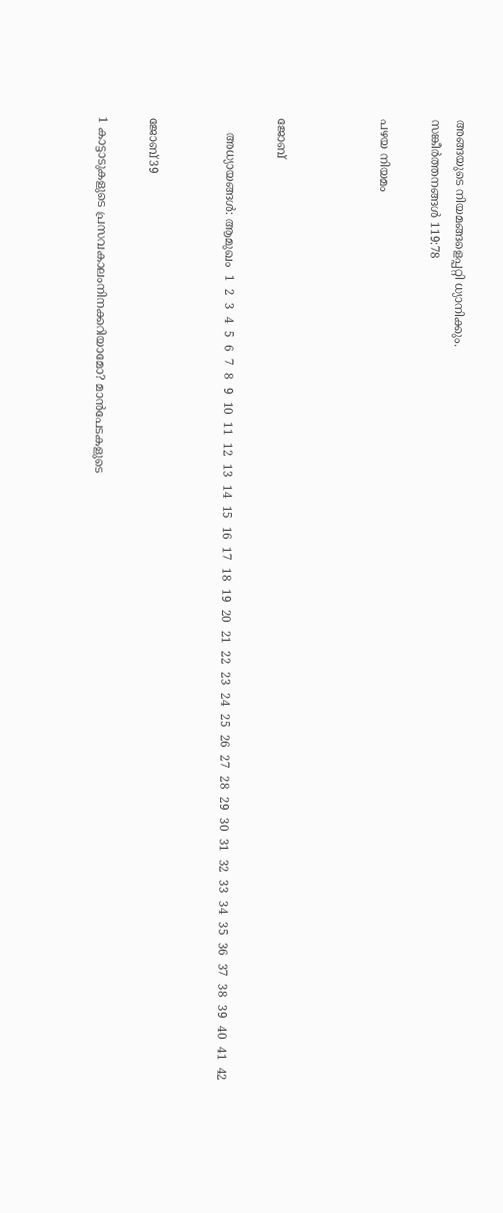അങ്ങയുടെ നിയമങ്ങളെപ്പറ്റി ധ്യാനിക്കും.
സങ്കീര്‍ത്തനങ്ങള്‍ 119:78

പഴയ നിയമം



ജോബ്

    അധ്യായങ്ങള്‍: ആമുഖം  1  2  3  4  5  6  7  8  9  10  11  12  13  14  15  16  17  18  19  20  21  22  23  24  25  26  27  28  29  30  31  32  33  34  35  36  37  38  39  40  41  42


ജോബ്39

1 കാട്ടാടുകളുടെ പ്രസവകാലംനിനക്കറിയാമോ? മാന്‍പേടകളുടെ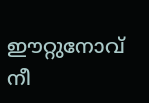ഈറ്റുനോവ് നീ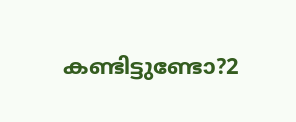കണ്ടിട്ടുണ്ടോ?2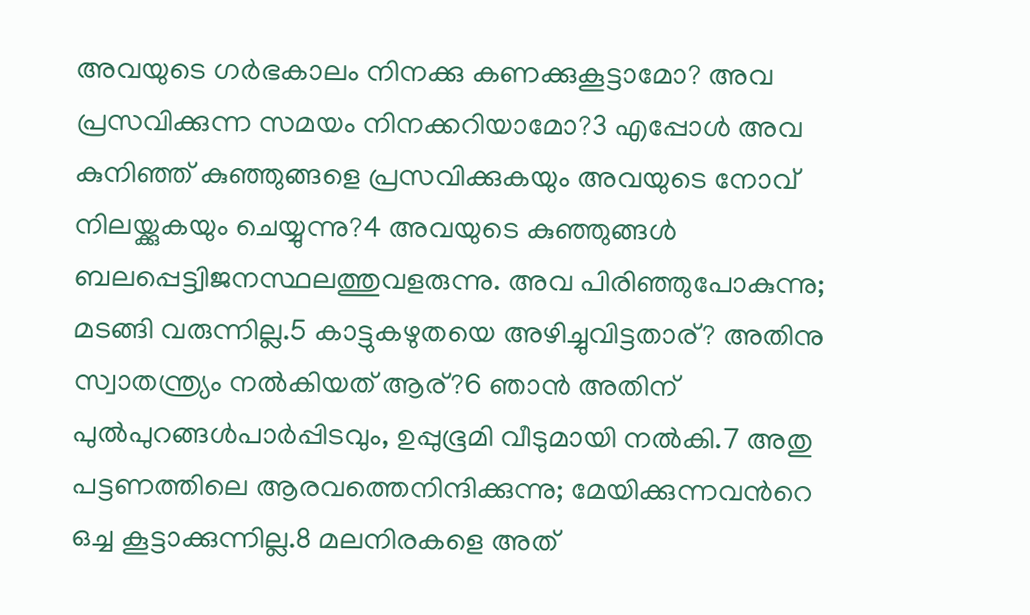അവയുടെ ഗര്‍ഭകാലം നിനക്കു കണക്കുകൂട്ടാമോ? അവ പ്രസവിക്കുന്ന സമയം നിനക്കറിയാമോ?3 എപ്പോള്‍ അവ കുനിഞ്ഞ് കുഞ്ഞുങ്ങളെ പ്രസവിക്കുകയും അവയുടെ നോവ് നിലയ്ക്കുകയും ചെയ്യുന്നു?4 അവയുടെ കുഞ്ഞുങ്ങള്‍ ബലപ്പെട്ട്വിജനസ്ഥലത്തുവളരുന്നു. അവ പിരിഞ്ഞുപോകുന്നു; മടങ്ങി വരുന്നില്ല.5 കാട്ടുകഴുതയെ അഴിച്ചുവിട്ടതാര്? അതിനു സ്വാതന്ത്ര്യം നല്‍കിയത് ആര്?6 ഞാന്‍ അതിന് പുല്‍പുറങ്ങള്‍പാര്‍പ്പിടവും, ഉപ്പുഭൂമി വീടുമായി നല്‍കി.7 അതു പട്ടണത്തിലെ ആരവത്തെനിന്ദിക്കുന്നു; മേയിക്കുന്നവന്‍റെ ഒച്ച കൂട്ടാക്കുന്നില്ല.8 മലനിരകളെ അത്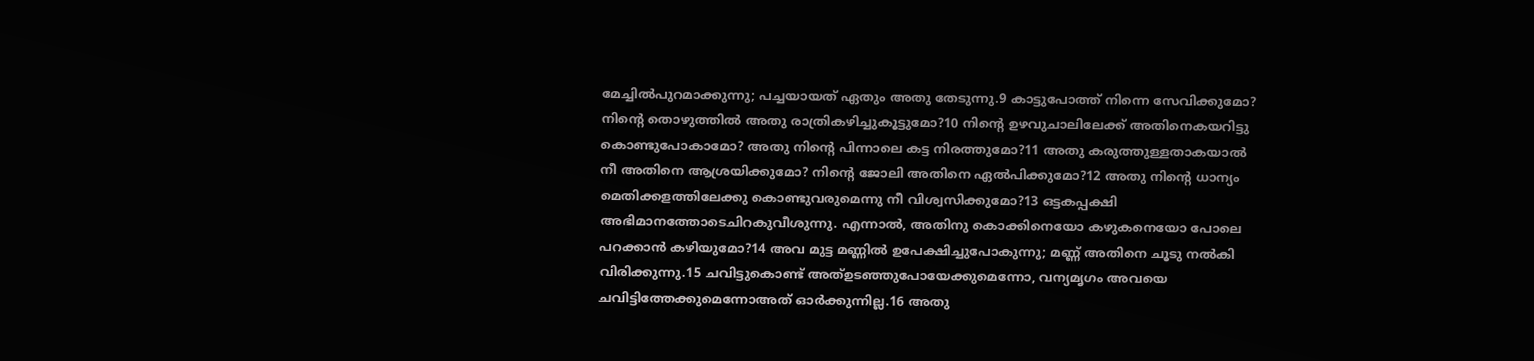മേച്ചില്‍പുറമാക്കുന്നു; പച്ചയായത് ഏതും അതു തേടുന്നു.9 കാട്ടുപോത്ത് നിന്നെ സേവിക്കുമോ? നിന്‍റെ തൊഴുത്തില്‍ അതു രാത്രികഴിച്ചുകൂട്ടുമോ?10 നിന്‍റെ ഉഴവുചാലിലേക്ക് അതിനെകയറിട്ടു കൊണ്ടുപോകാമോ? അതു നിന്‍റെ പിന്നാലെ കട്ട നിരത്തുമോ?11 അതു കരുത്തുള്ളതാകയാല്‍ നീ അതിനെ ആശ്രയിക്കുമോ? നിന്‍റെ ജോലി അതിനെ ഏല്‍പിക്കുമോ?12 അതു നിന്‍റെ ധാന്യം മെതിക്കളത്തിലേക്കു കൊണ്ടുവരുമെന്നു നീ വിശ്വസിക്കുമോ?13 ഒട്ടകപ്പക്ഷി അഭിമാനത്തോടെചിറകുവീശുന്നു. എന്നാല്‍, അതിനു കൊക്കിനെയോ കഴുകനെയോ പോലെ പറക്കാന്‍ കഴിയുമോ?14 അവ മുട്ട മണ്ണില്‍ ഉപേക്ഷിച്ചുപോകുന്നു; മണ്ണ് അതിനെ ചൂടു നല്‍കി വിരിക്കുന്നു.15 ചവിട്ടുകൊണ്ട് അത്ഉടഞ്ഞുപോയേക്കുമെന്നോ, വന്യമൃഗം അവയെ ചവിട്ടിത്തേക്കുമെന്നോഅത് ഓര്‍ക്കുന്നില്ല.16 അതു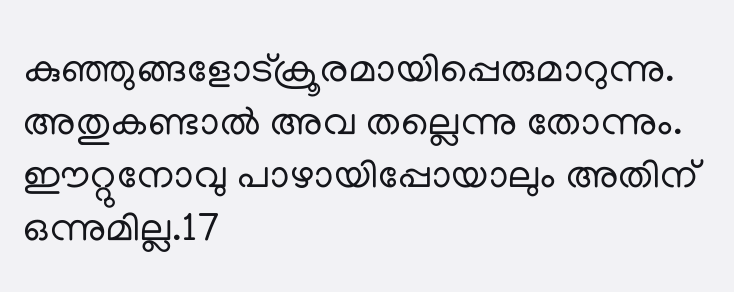കുഞ്ഞുങ്ങളോട്ക്രൂരമായിപ്പെരുമാറുന്നു. അതുകണ്ടാല്‍ അവ തല്ലെന്നു തോന്നും. ഈറ്റുനോവു പാഴായിപ്പോയാലും അതിന് ഒന്നുമില്ല.17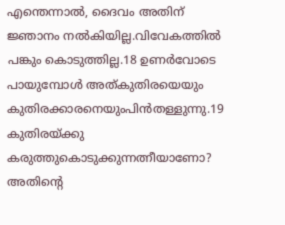എന്തെന്നാല്‍, ദൈവം അതിന് ജ്ഞാനം നല്‍കിയില്ല.വിവേകത്തില്‍ പങ്കും കൊടുത്തില്ല.18 ഉണര്‍വോടെ പായുമ്പോള്‍ അത്കുതിരയെയും കുതിരക്കാരനെയുംപിന്‍തള്ളുന്നു.19 കുതിരയ്ക്കു കരുത്തുകൊടുക്കുന്നത്നീയാണോ? അതിന്‍റെ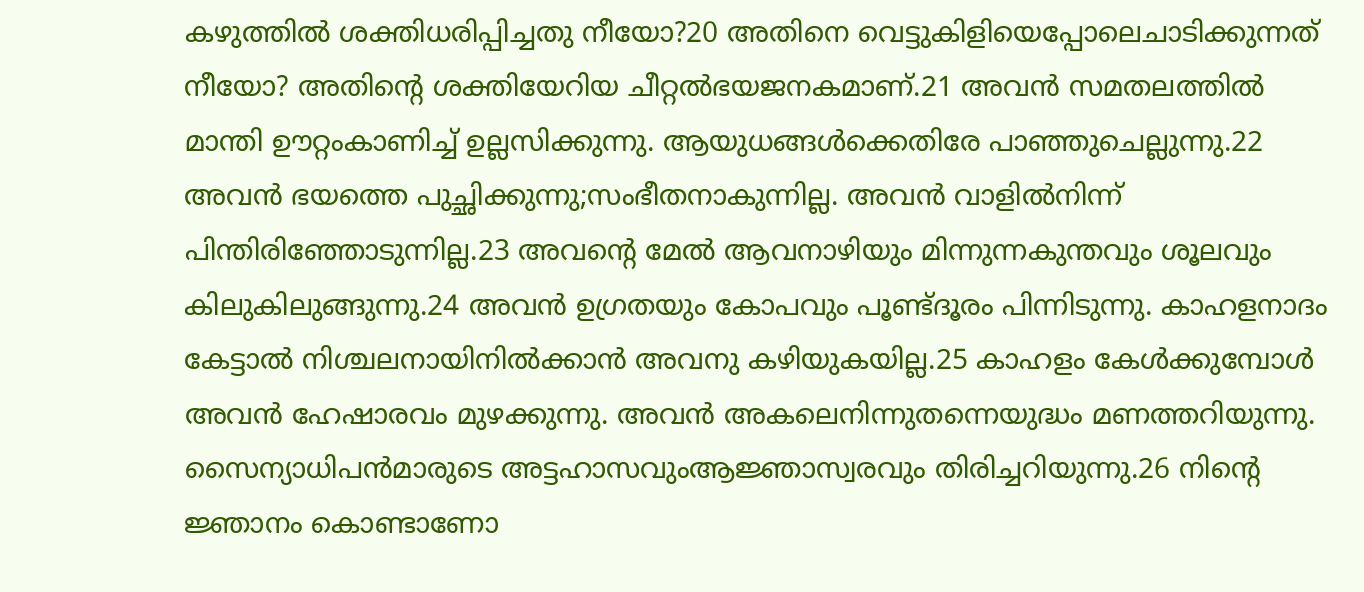കഴുത്തില്‍ ശക്തിധരിപ്പിച്ചതു നീയോ?20 അതിനെ വെട്ടുകിളിയെപ്പോലെചാടിക്കുന്നത് നീയോ? അതിന്‍റെ ശക്തിയേറിയ ചീറ്റല്‍ഭയജനകമാണ്.21 അവന്‍ സമതലത്തില്‍ മാന്തി ഊറ്റംകാണിച്ച് ഉല്ലസിക്കുന്നു. ആയുധങ്ങള്‍ക്കെതിരേ പാഞ്ഞുചെല്ലുന്നു.22 അവന്‍ ഭയത്തെ പുച്ഛിക്കുന്നു;സംഭീതനാകുന്നില്ല. അവന്‍ വാളില്‍നിന്ന് പിന്തിരിഞ്ഞോടുന്നില്ല.23 അവന്‍റെ മേല്‍ ആവനാഴിയും മിന്നുന്നകുന്തവും ശൂലവും കിലുകിലുങ്ങുന്നു.24 അവന്‍ ഉഗ്രതയും കോപവും പൂണ്ട്ദൂരം പിന്നിടുന്നു. കാഹളനാദം കേട്ടാല്‍ നിശ്ചലനായിനില്‍ക്കാന്‍ അവനു കഴിയുകയില്ല.25 കാഹളം കേള്‍ക്കുമ്പോള്‍ അവന്‍ ഹേഷാരവം മുഴക്കുന്നു. അവന്‍ അകലെനിന്നുതന്നെയുദ്ധം മണത്തറിയുന്നു. സൈന്യാധിപന്‍മാരുടെ അട്ടഹാസവുംആജ്ഞാസ്വരവും തിരിച്ചറിയുന്നു.26 നിന്‍റെ ജ്ഞാനം കൊണ്ടാണോ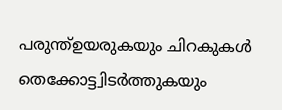പരുന്ത്ഉയരുകയും ചിറകുകള്‍ തെക്കോട്ട്വിടര്‍ത്തുകയും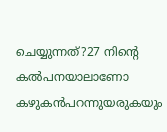ചെയ്യുന്നത്?27 നിന്‍റെ കല്‍പനയാലാണോ കഴുകന്‍പറന്നുയരുകയും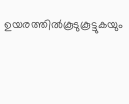ഉയരത്തില്‍കൂടുകൂട്ടുകയും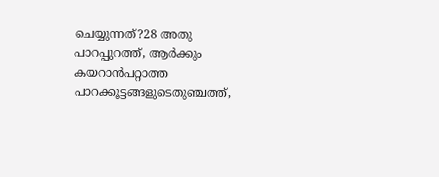ചെയ്യുന്നത്?28 അതു പാറപ്പുറത്ത്, ആര്‍ക്കും കയറാന്‍പറ്റാത്ത പാറക്കൂട്ടങ്ങളുടെതുഞ്ചത്ത്,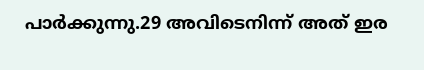പാര്‍ക്കുന്നു.29 അവിടെനിന്ന് അത് ഇര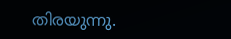തിരയുന്നു.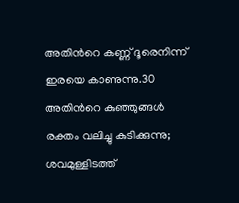അതിന്‍റെ കണ്ണ് ദൂരെനിന്ന് ഇരയെ കാണുന്നു.30 അതിന്‍റെ കുഞ്ഞുങ്ങള്‍ രക്തം വലിച്ചു കുടിക്കുന്നു; ശവമുള്ളിടത്ത്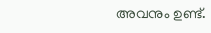അവനും ഉണ്ട്.